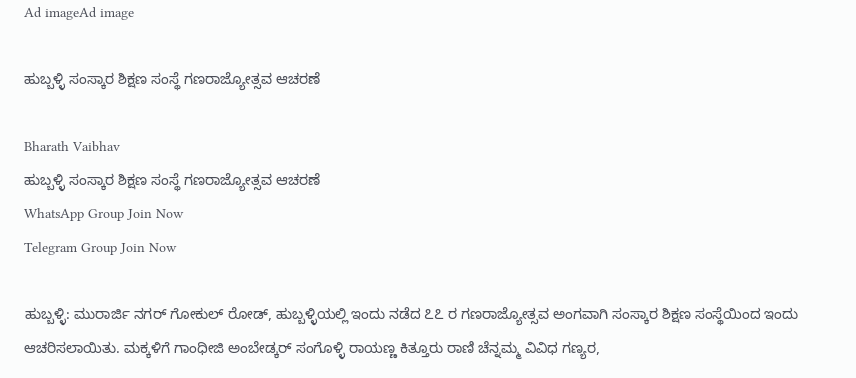Ad imageAd image

ಹುಬ್ಬಳ್ಳಿ ಸಂಸ್ಕಾರ ಶಿಕ್ಷಣ ಸಂಸ್ಥೆ ಗಣರಾಜ್ಯೋತ್ಸವ ಆಚರಣೆ

Bharath Vaibhav
ಹುಬ್ಬಳ್ಳಿ ಸಂಸ್ಕಾರ ಶಿಕ್ಷಣ ಸಂಸ್ಥೆ ಗಣರಾಜ್ಯೋತ್ಸವ ಆಚರಣೆ
WhatsApp Group Join Now
Telegram Group Join Now

ಹುಬ್ಬಳ್ಳಿ: ಮುರಾರ್ಜಿ ನಗರ್ ಗೋಕುಲ್ ರೋಡ್, ಹುಬ್ಬಳ್ಳಿಯಲ್ಲಿ ಇಂದು ನಡೆದ ೭೭ ರ ಗಣರಾಜ್ಯೋತ್ಸವ ಅಂಗವಾಗಿ ಸಂಸ್ಕಾರ ಶಿಕ್ಷಣ ಸಂಸ್ಥೆಯಿಂದ ಇಂದು ಆಚರಿಸಲಾಯಿತು. ಮಕ್ಕಳಿಗೆ ಗಾಂಧೀಜಿ ಅಂಬೇಡ್ಕರ್ ಸಂಗೊಳ್ಳಿ ರಾಯಣ್ಣ ಕಿತ್ತೂರು ರಾಣಿ ಚೆನ್ನಮ್ಮ ವಿವಿಧ ಗಣ್ಯರ,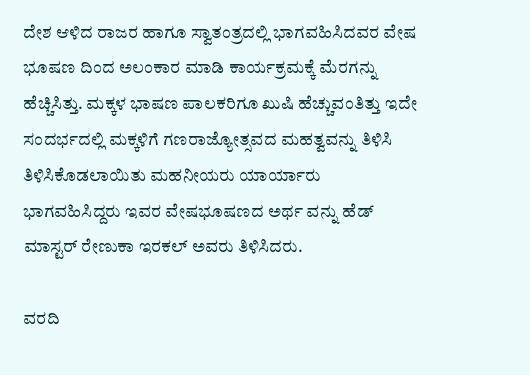ದೇಶ ಆಳಿದ ರಾಜರ ಹಾಗೂ ಸ್ವಾತಂತ್ರದಲ್ಲಿ ಭಾಗವಹಿಸಿದವರ ವೇಷ ಭೂಷಣ ದಿಂದ ಅಲಂಕಾರ ಮಾಡಿ ಕಾರ್ಯಕ್ರಮಕ್ಕೆ ಮೆರಗನ್ನು ಹೆಚ್ಚಿಸಿತ್ತು. ಮಕ್ಕಳ ಭಾಷಣ ಪಾಲಕರಿಗೂ ಖುಷಿ ಹೆಚ್ಚುವಂತಿತ್ತು ಇದೇ ಸಂದರ್ಭದಲ್ಲಿ ಮಕ್ಕಳಿಗೆ ಗಣರಾಜ್ಯೋತ್ಸವದ ಮಹತ್ವವನ್ನು ತಿಳಿಸಿ ತಿಳಿಸಿಕೊಡಲಾಯಿತು ಮಹನೀಯರು ಯಾರ್ಯಾರು ಭಾಗವಹಿಸಿದ್ದರು ಇವರ ವೇಷಭೂಷಣದ ಅರ್ಥ ವನ್ನು ಹೆಡ್ ಮಾಸ್ಟರ್ ರೇಣುಕಾ ಇರಕಲ್ ಅವರು ತಿಳಿಸಿದರು.

ವರದಿ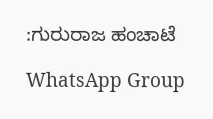:ಗುರುರಾಜ ಹಂಚಾಟೆ

WhatsApp Group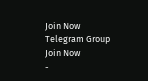Join Now
Telegram Group Join Now
-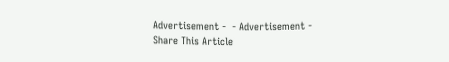Advertisement -  - Advertisement -
Share This Article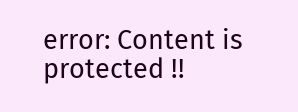error: Content is protected !!